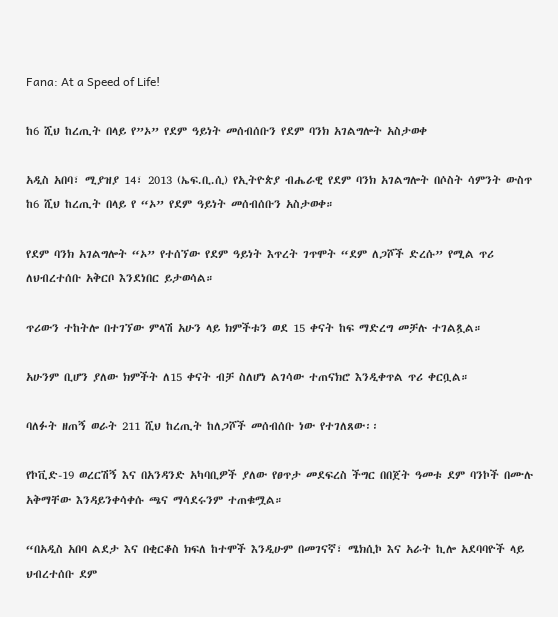Fana: At a Speed of Life!

ከ6 ሺህ ከረጢት በላይ የ”ኦ” የደም ዓይነት መሰብሰቡን የደም ባንክ አገልግሎት አስታወቀ

አዲስ አበባ፣ ሚያዝያ 14፣ 2013 (ኤፍ.ቢ.ሲ) የኢትዮጵያ ብሔራዊ የደም ባንክ አገልግሎት በሶስት ሳምንት ውስጥ ከ6 ሺህ ከረጢት በላይ የ “ኦ” የደም ዓይነት መሰብሰቡን አስታወቀ።

የደም ባንክ አገልግሎት “ኦ” የተሰኘው የደም ዓይነት እጥረት ገጥሞት “ደም ለጋሾች ድረሱ” የሚል ጥሪ ለህብረተሰቡ አቅርቦ እንደነበር ይታወሳል።

ጥሪውን ተከትሎ በተገኘው ምላሽ አሁን ላይ ክምችቱን ወደ 15 ቀናት ከፍ ማድረግ መቻሉ ተገልጿል።

አሁንም ቢሆን ያለው ክምችት ለ15 ቀናት ብቻ ስለሆነ ልገሳው ተጠናክሮ እንዲቀጥል ጥሪ ቀርቧል።

ባለፉት ዘጠኝ ወራት 211 ሺህ ከረጢት ከለጋሾች መሰብሰቡ ነው የተገለጸው፡፡

የኮቪድ-19 ወረርሽኝ እና በአንዳንድ አካባቢዎች ያለው የፀጥታ መደፍረስ ችግር በበጀት ዓመቱ ደም ባንኮች በሙሉ አቅማቸው እንዳይንቀሳቀሱ ጫና ማሳደሩንም ተጠቁሟል።

“በአዲስ አበባ ልደታ እና በቂርቆስ ክፍለ ከተሞች እንዲሁም በመገናኛ፣ ሜክሲኮ እና አራት ኪሎ አደባባዮች ላይ ህብረተሰቡ ደም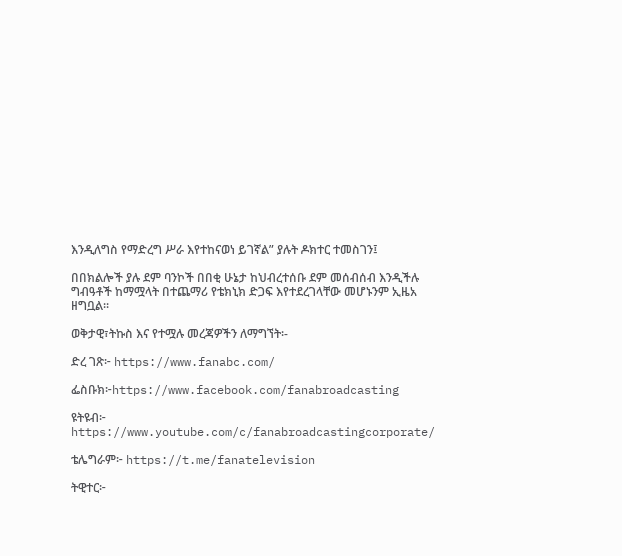እንዲለግስ የማድረግ ሥራ እየተከናወነ ይገኛል” ያሉት ዶክተር ተመስገን፤

በበክልሎች ያሉ ደም ባንኮች በበቂ ሁኔታ ከህብረተሰቡ ደም መሰብሰብ እንዲችሉ ግብዓቶች ከማሟላት በተጨማሪ የቴክኒክ ድጋፍ እየተደረገላቸው መሆኑንም ኢዜአ ዘግቧል፡፡

ወቅታዊ፣ትኩስ እና የተሟሉ መረጃዎችን ለማግኘት፡-

ድረ ገጽ፦ https://www.fanabc.com/

ፌስቡክ፦https://www.facebook.com/fanabroadcasting

ዩትዩብ፦ https://www.youtube.com/c/fanabroadcastingcorporate/

ቴሌግራም፦ https://t.me/fanatelevision

ትዊተር፦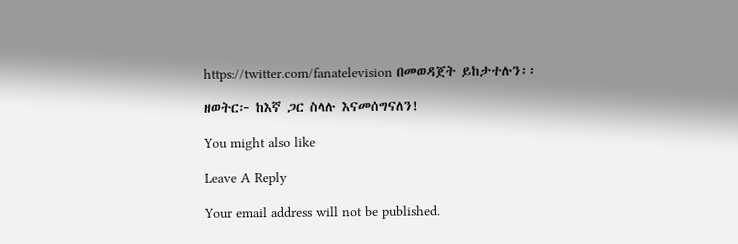https://twitter.com/fanatelevision በመወዳጀት ይከታተሉን፡፡

ዘወትር፦ ከእኛ ጋር ስላሉ እናመሰግናለን!

You might also like

Leave A Reply

Your email address will not be published.